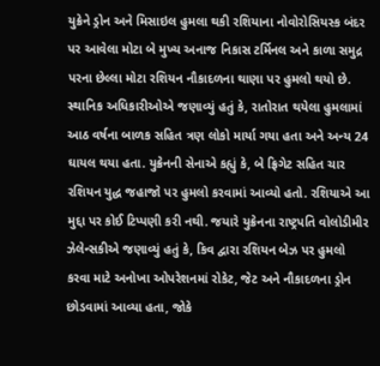યુક્રેને ડ્રોન અને મિસાઇલ હુમલા થકી રશિયાના નોવોરોસિયસ્ક બંદર પર આવેલા મોટા બે મુખ્ય અનાજ નિકાસ ટર્મિનલ અને કાળા સમુદ્ર પરના છેલ્લા મોટા રશિયન નૌકાદળના થાણા પર હુમલો થયો છે. સ્થાનિક અધિકારીઓએ જણાવ્યું હતું કે, રાતોરાત થયેલા હુમલામાં આઠ વર્ષના બાળક સહિત ત્રણ લોકો માર્યા ગયા હતા અને અન્ય 24 ઘાયલ થયા હતા. યુક્રેનની સેનાએ કહ્યું કે, બે ફ્રિગેટ સહિત ચાર રશિયન યુદ્ધ જહાજો પર હુમલો કરવામાં આવ્યો હતો. રશિયાએ આ મુદ્દા પર કોઈ ટિપ્પણી કરી નથી. જયારે યુક્રેનના રાષ્ટ્રપતિ વોલોડીમીર ઝેલેન્સકીએ જણાવ્યું હતું કે, કિવ દ્વારા રશિયન બેઝ પર હુમલો કરવા માટે અનોખા ઓપરેશનમાં રોકેટ, જેટ અને નૌકાદળના ડ્રોન છોડવામાં આવ્યા હતા, જોકે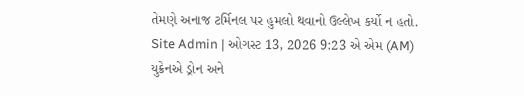તેમણે અનાજ ટર્મિનલ પર હુમલો થવાનો ઉલ્લેખ કર્યો ન હતો.
Site Admin | ઓગસ્ટ 13, 2026 9:23 એ એમ (AM)
યુક્રેનએ ડ્રોન અને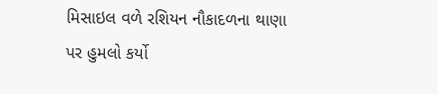મિસાઇલ વળે રશિયન નૌકાદળના થાણા પર હુમલો કર્યો